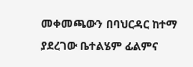መቀመጫውን በባህርዳር ከተማ ያደረገው ቤተልሄም ፊልምና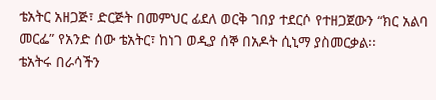ቴአትር አዘጋጅ፣ ድርጅት በመምህር ፊደለ ወርቅ ገበያ ተደርሶ የተዘጋጀውን “ክር አልባ መርፌ” የአንድ ሰው ቴአትር፣ ከነገ ወዲያ ሰኞ በአዶት ሲኒማ ያስመርቃል፡፡
ቴአትሩ በራሳችን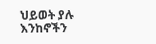ህይወት ያሉ እንከኖችን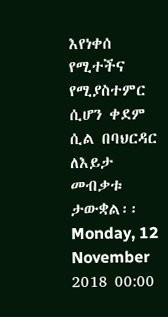እየነቀሰ የሚተችና የሚያስተምር ሲሆን ቀደም ሲል በባህርዳር ለእይታ መብቃቱ ታውቋል፡፡
Monday, 12 November 2018 00:00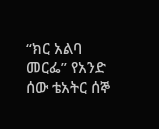“ክር አልባ መርፌ” የአንድ ሰው ቴአትር ሰኞ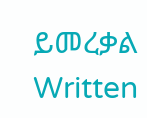ይመረቃል
Written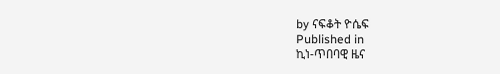by ናፍቆት ዮሴፍ
Published in
ኪነ-ጥበባዊ ዜና